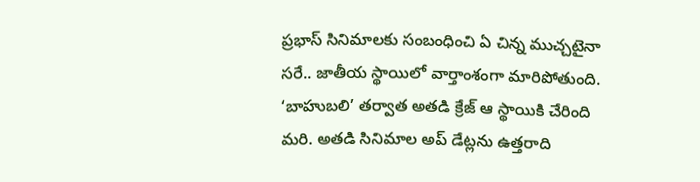ప్రభాస్ సినిమాలకు సంబంధించి ఏ చిన్న ముచ్చటైనా సరే.. జాతీయ స్థాయిలో వార్తాంశంగా మారిపోతుంది. ‘బాహుబలి’ తర్వాత అతడి క్రేజ్ ఆ స్థాయికి చేరింది మరి. అతడి సినిమాల అప్ డేట్లను ఉత్తరాది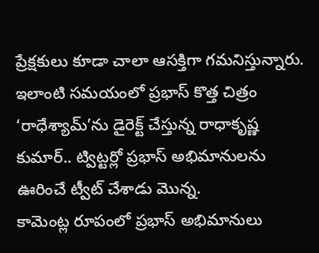ప్రేక్షకులు కూడా చాలా ఆసక్తిగా గమనిస్తున్నారు. ఇలాంటి సమయంలో ప్రభాస్ కొత్త చిత్రం ‘రాధేశ్యామ్’ను డైరెక్ట్ చేస్తున్న రాధాకృష్ణ కుమార్.. ట్విట్టర్లో ప్రభాస్ అభిమానులను ఊరించే ట్వీట్ చేశాడు మొన్న.
కామెంట్ల రూపంలో ప్రభాస్ అభిమానులు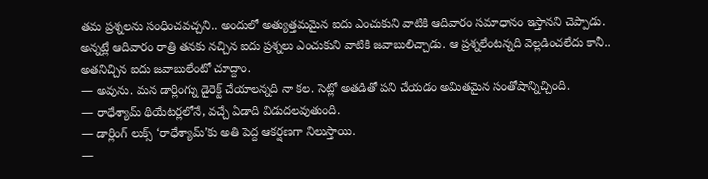తమ ప్రశ్నలను సంధించవచ్చని.. అందులో అత్యుత్తమమైన ఐదు ఎంచుకుని వాటికి ఆదివారం సమాధానం ఇస్తానని చెప్పాడు. అన్నట్లే ఆదివారం రాత్రి తనకు నచ్చిన ఐదు ప్రశ్నలు ఎంచుకుని వాటికి జవాబులిచ్చాడు. ఆ ప్రశ్నలేంటన్నది వెల్లడించలేదు కానీ.. అతనిచ్చిన ఐదు జవాబులేంటో చూద్దాం.
— అవును. మన డార్లింగ్ను డైరెక్ట్ చేయాలన్నది నా కల. సెట్లో అతడితో పని చేయడం అమితమైన సంతోషాన్నిచ్చింది.
— రాధేశ్యామ్ థియేటర్లలోనే, వచ్చే ఏడాది విడుదలవుతుంది.
— డార్లింగ్ లుక్స్ ‘రాధేశ్యామ్’కు అతి పెద్ద ఆకర్షణగా నిలుస్తాయి.
—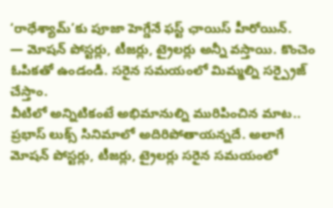‘రాధేశ్యామ్’కు పూజా హెగ్డేనే ఫస్ట్ ఛాయిస్ హీరోయిన్.
— మోషన్ పోస్టర్లు, టీజర్లు, ట్రైలర్లు అన్నీ వస్తాయి. కొంచెం ఓపికతో ఉండండి. సరైన సమయంలో మిమ్మల్ని సర్ప్రైజ్ చేస్తాం.
వీటిలో అన్నిటికంటే అభిమానుల్ని మురిపించిన మాట.. ప్రభాస్ లుక్స్ సినిమాలో అదిరిపోతాయన్నదే. అలాగే మోషన్ పోస్టర్లు, టీజర్లు, ట్రైలర్లు సరైన సమయంలో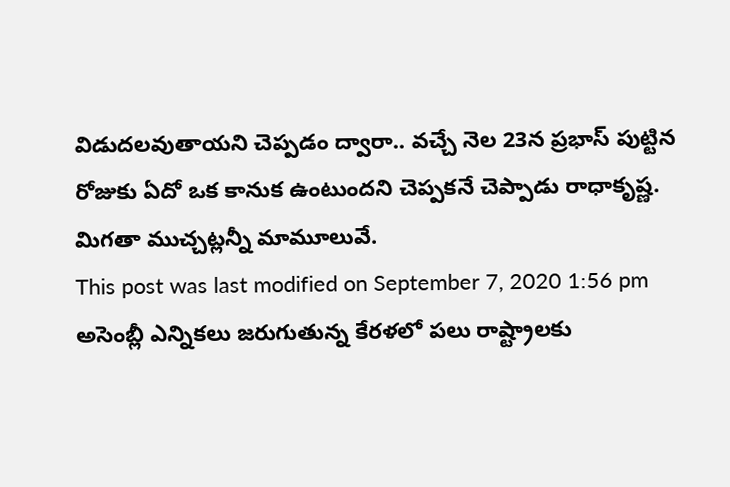విడుదలవుతాయని చెప్పడం ద్వారా.. వచ్చే నెల 23న ప్రభాస్ పుట్టిన రోజుకు ఏదో ఒక కానుక ఉంటుందని చెప్పకనే చెప్పాడు రాధాకృష్ణ. మిగతా ముచ్చట్లన్నీ మామూలువే.
This post was last modified on September 7, 2020 1:56 pm
అసెంబ్లీ ఎన్నికలు జరుగుతున్న కేరళలో పలు రాష్ట్రాలకు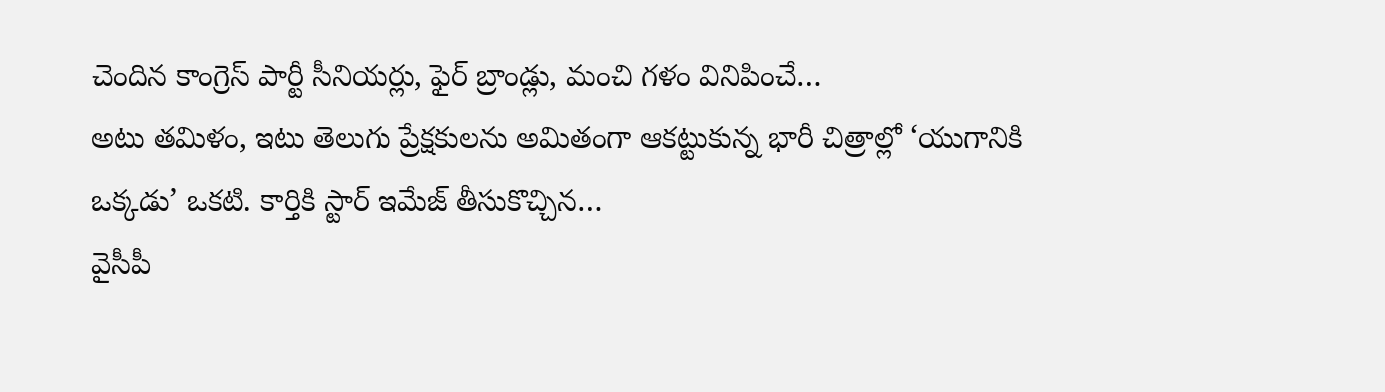చెందిన కాంగ్రెస్ పార్టీ సీనియర్లు, ఫైర్ బ్రాండ్లు, మంచి గళం వినిపించే…
అటు తమిళం, ఇటు తెలుగు ప్రేక్షకులను అమితంగా ఆకట్టుకున్న భారీ చిత్రాల్లో ‘యుగానికి ఒక్కడు’ ఒకటి. కార్తికి స్టార్ ఇమేజ్ తీసుకొచ్చిన…
వైసీపీ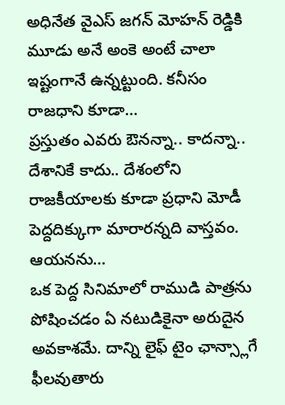అధినేత వైఎస్ జగన్ మోహన్ రెడ్డికి మూడు అనే అంకె అంటే చాలా ఇష్టంగానే ఉన్నట్టుంది. కనీసం రాజధాని కూడా…
ప్రస్తుతం ఎవరు ఔనన్నా.. కాదన్నా.. దేశానికే కాదు.. దేశంలోని రాజకీయాలకు కూడా ప్రధాని మోడీ పెద్దదిక్కుగా మారారన్నది వాస్తవం. ఆయనను…
ఒక పెద్ద సినిమాలో రాముడి పాత్రను పోషించడం ఏ నటుడికైనా అరుదైన అవకాశమే. దాన్ని లైఫ్ టైం ఛాన్స్లాగే ఫీలవుతారు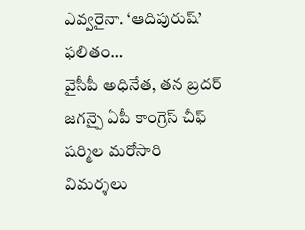ఎవ్వరైనా. ‘ఆదిపురుష్’ ఫలితం…
వైసీపీ అధినేత, తన బ్రదర్ జగన్పై ఏపీ కాంగ్రెస్ చీఫ్ షర్మిల మరోసారి విమర్శలు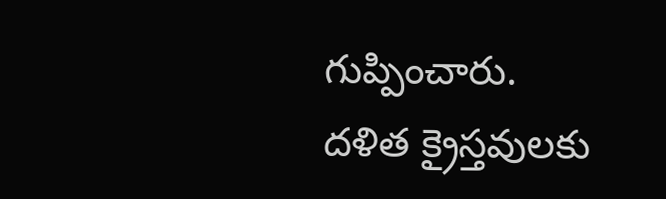గుప్పించారు. దళిత క్రైస్తవులకు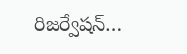రిజర్వేషన్…